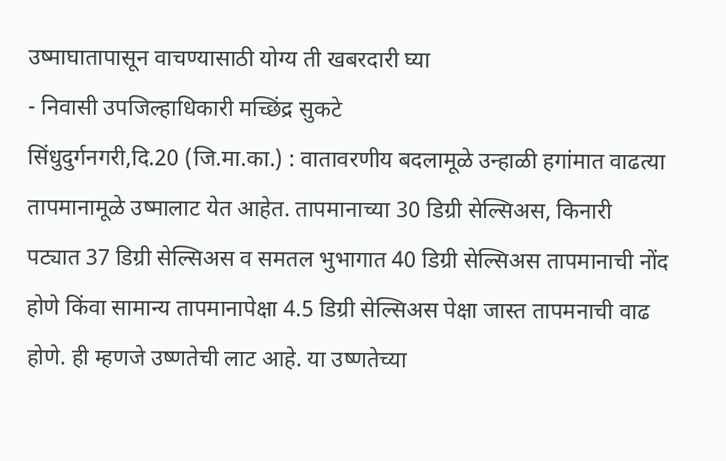उष्माघातापासून वाचण्यासाठी योग्य ती खबरदारी घ्या
- निवासी उपजिल्हाधिकारी मच्छिंद्र सुकटे
सिंधुदुर्गनगरी,दि.20 (जि.मा.का.) : वातावरणीय बदलामूळे उन्हाळी हगांमात वाढत्या तापमानामूळे उष्मालाट येत आहेत. तापमानाच्या 30 डिग्री सेल्सिअस, किनारी पट्यात 37 डिग्री सेल्सिअस व समतल भुभागात 40 डिग्री सेल्सिअस तापमानाची नोंद होणे किंवा सामान्य तापमानापेक्षा 4.5 डिग्री सेल्सिअस पेक्षा जास्त तापमनाची वाढ होणे. ही म्हणजे उष्णतेची लाट आहे. या उष्णतेच्या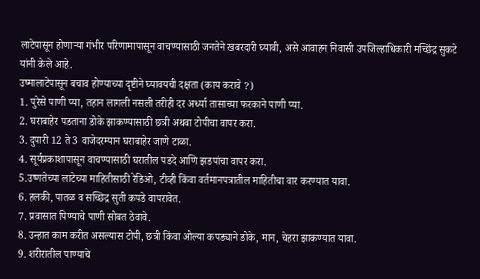लाटेपासून होणाऱ्या गंभीर परिणामापासून वाचण्यासाठी जनतेने खबरदारी घ्यावी, असे आवाहन निवासी उपजिल्हाधिकारी मच्छिंद्र सुकटे यांनी केले आहे.
उष्मालाटेपासून बचाव होण्याच्या दृष्टीने घ्यावयची दक्षता (काय करावे ?)
1. पुरेसे पाणी प्या, तहान लागली नसली तरीही दर अर्ध्या तासाच्या फरकाने पाणी प्या.
2. घराबाहेर पडताना डोके झाकण्यासाठी छत्री अथवा टोपीचा वापर करा.
3. दुपारी 12 ते 3 वाजेदरम्यान घराबाहेर जाणे टाळा.
4. सूर्यप्रकाशापासून वाचण्यासाठी घरातील पडदे आणि झडपांचा वापर करा.
5.उष्णतेच्या लाटेच्या माहितीसाठी रेडिओ, टीव्ही किंवा वर्तमानपत्रातील माहितीचा वार करण्यात यावा.
6. हलकी, पातळ व सच्छिद्र सुती कपडे वापरावेत.
7. प्रवासात पिण्याचे पाणी सोबत ठेवावे.
8. उन्हात काम करीत असल्यास टोपी, छत्री किंवा ओल्या कपड्याने डोके, मान, चेहरा झाकण्यात यावा.
9. शरीरातील पाण्याचे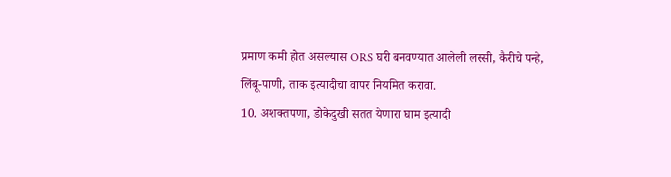प्रमाण कमी होत असल्यास ORS घरी बनवण्यात आलेली लस्सी, कैरीचे पन्हे,
लिंबू-पाणी, ताक इत्यादीचा वापर नियमित करावा.
10. अशक्तपणा, डोकेदुखी सतत येणारा घाम इत्यादी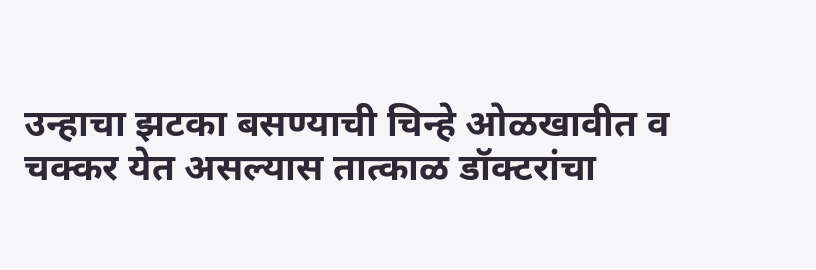उन्हाचा झटका बसण्याची चिन्हे ओळखावीत व
चक्कर येत असल्यास तात्काळ डॉक्टरांचा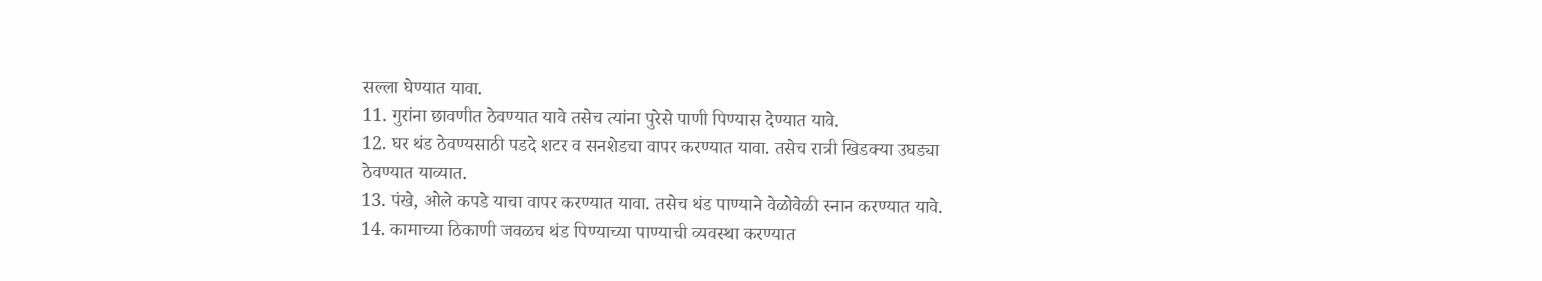सल्ला घेण्यात यावा.
11. गुरांना छावणीत ठेवण्यात यावे तसेच त्यांना पुरेसे पाणी पिण्यास देण्यात यावे.
12. घर थंड ठेवण्यसाठी पडदे शटर व सनशेडचा वापर करण्यात यावा. तसेच रात्री खिडक्या उघड्या
ठेवण्यात याव्यात.
13. पंखे, ओले कपडे याचा वापर करण्यात यावा. तसेच थंड पाण्याने वेळोवेळी स्नान करण्यात यावे.
14. कामाच्या ठिकाणी जवळच थंड पिण्याच्या पाण्याची व्यवस्था करण्यात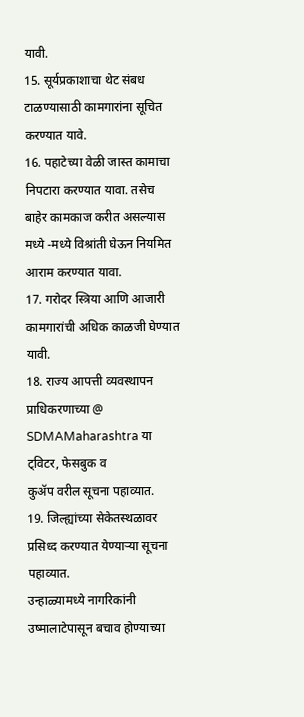यावी.
15. सूर्यप्रकाशाचा थेट संबध टाळण्यासाठी कामगारांना सूचित करण्यात यावे.
16. पहाटेच्या वेळी जास्त कामाचा निपटारा करण्यात यावा. तसेच बाहेर कामकाज करीत असल्यास
मध्ये -मध्ये विश्रांती घेऊन नियमित आराम करण्यात यावा.
17. गरोदर स्त्रिया आणि आजारी कामगारांची अधिक काळजी घेण्यात यावी.
18. राज्य आपत्ती व्यवस्थापन प्राधिकरणाच्या @ SDMAMaharashtra या ट्विटर, फेसबुक व
कुॲप वरील सूचना पहाव्यात.
19. जिल्ह्यांच्या सेकेतस्थळावर प्रसिध्द करण्यात येण्याऱ्या सूचना पहाव्यात.
उन्हाळ्यामध्ये नागरिकांनी उष्मालाटेपासून बचाव होण्याच्या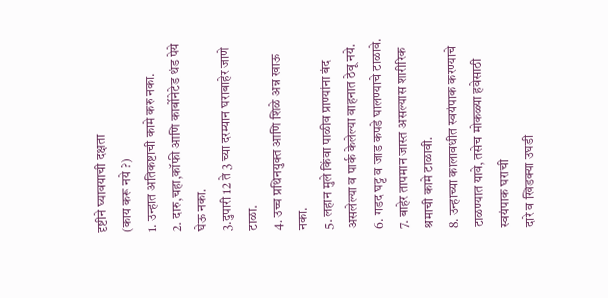दृष्टीने घ्यावयाची दक्षता
(काय करू नये ?)
1. उन्हात अतिकष्टाची कामे करु नका.
2. दारु,चहा,कॉफी आणि कार्बोनेटेड थंड पेये घेऊ नका.
3.दुपारी 12 ते 3 च्या दरम्यान घराबाहेर जाणे टाळा.
4. उच्च प्रथिनयुक्त आणि शिळे अन्न खाऊ नका.
5. लहान मुले किंवा पाळीव प्राण्यांना बंद असलेल्या व पार्क केलेल्या वाहनात ठेवू नये.
6. गडद घट्ट व जाड कपडे घालण्याचे टाळावे.
7. बाहेर तापमान जास्त असल्यास शारीरिक श्रमाची कामे टाळावी.
8. उन्हाच्या कालावधीत स्वयंपाक करण्याचे टाळण्यात यावे, तसेच मोकळ्या हवेसाठी स्वयंपाक घराची
दारे व खिडक्या उघडी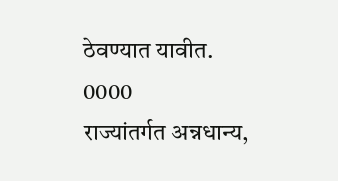ठेवण्यात यावीत.
0000
राज्यांतर्गत अन्नधान्य,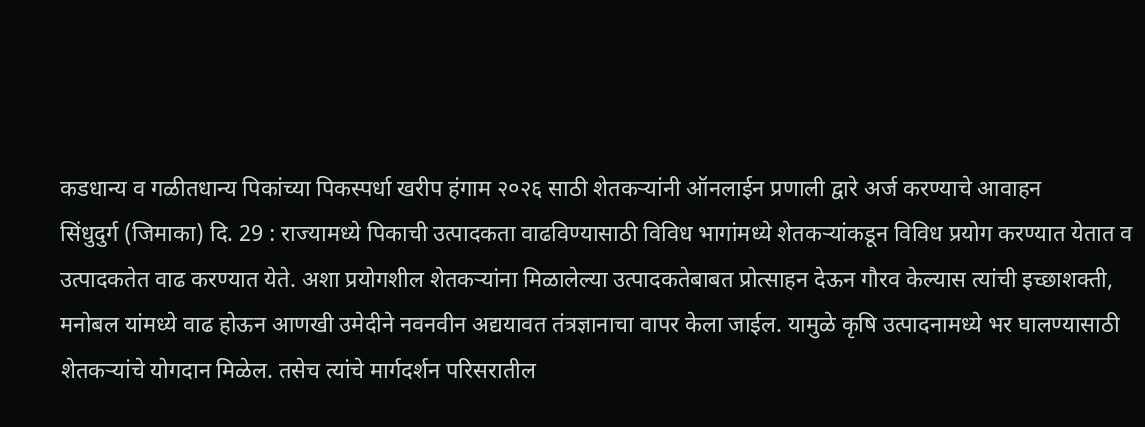कडधान्य व गळीतधान्य पिकांच्या पिकस्पर्धा खरीप हंगाम २०२६ साठी शेतकऱ्यांनी ऑनलाईन प्रणाली द्वारे अर्ज करण्याचे आवाहन
सिंधुदुर्ग (जिमाका) दि. 29 : राज्यामध्ये पिकाची उत्पादकता वाढविण्यासाठी विविध भागांमध्ये शेतकऱ्यांकडून विविध प्रयोग करण्यात येतात व उत्पादकतेत वाढ करण्यात येते. अशा प्रयोगशील शेतकऱ्यांना मिळालेल्या उत्पादकतेबाबत प्रोत्साहन देऊन गौरव केल्यास त्यांची इच्छाशक्ती, मनोबल यांमध्ये वाढ होऊन आणखी उमेदीने नवनवीन अद्ययावत तंत्रज्ञानाचा वापर केला जाईल. यामुळे कृषि उत्पादनामध्ये भर घालण्यासाठी शेतकऱ्यांचे योगदान मिळेल. तसेच त्यांचे मार्गदर्शन परिसरातील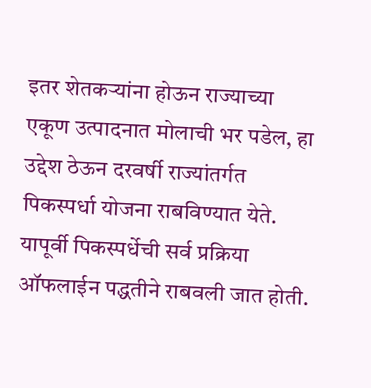इतर शेतकऱ्यांना होऊन राज्याच्या एकूण उत्पादनात मोलाची भर पडेल, हा उद्देश ठेऊन दरवर्षी राज्यांतर्गत पिकस्पर्धा योजना राबविण्यात येते. यापूर्वी पिकस्पर्धेची सर्व प्रक्रिया ऑफलाईन पद्धतीने राबवली जात होती.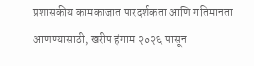प्रशासकीय कामकाजात पारदर्शकता आणि गतिमानता आणण्यासाठी, खरीप हंगाम २०२६ पासून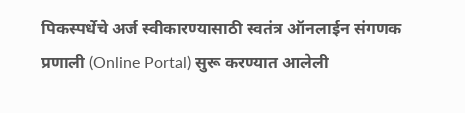पिकस्पर्धेचे अर्ज स्वीकारण्यासाठी स्वतंत्र ऑनलाईन संगणक प्रणाली (Online Portal) सुरू करण्यात आलेली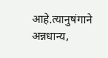आहे.त्यानुषंगाने अन्नधान्य,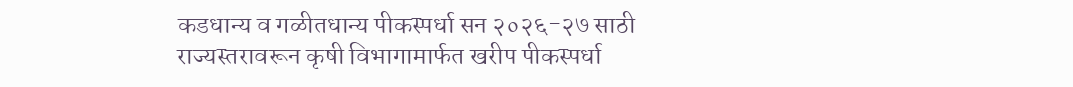कडधान्य व गळीतधान्य पीकस्पर्धा सन २०२६-२७ साठी राज्यस्तरावरून कृषी विभागामार्फत खरीप पीकस्पर्धा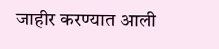जाहीर करण्यात आली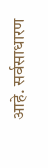आहे. सर्वसाधारण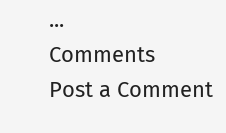...
Comments
Post a Comment